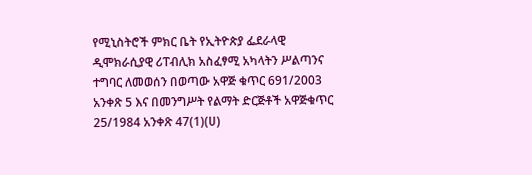የሚኒስትሮች ምክር ቤት የኢትዮጵያ ፌደራላዊ ዲሞክራሲያዊ ሪፐብሊክ አስፈፃሚ አካላትን ሥልጣንና ተግባር ለመወሰን በወጣው አዋጅ ቁጥር 691/2003 አንቀጽ 5 እና በመንግሥት የልማት ድርጅቶች አዋጅቁጥር 25/1984 አንቀጽ 47(1)(ሀ)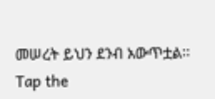መሠረት ይህን ደንብ አውጥቷል፡፡
Tap the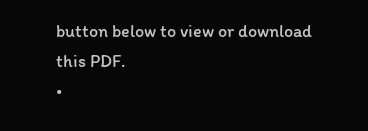button below to view or download this PDF.
•